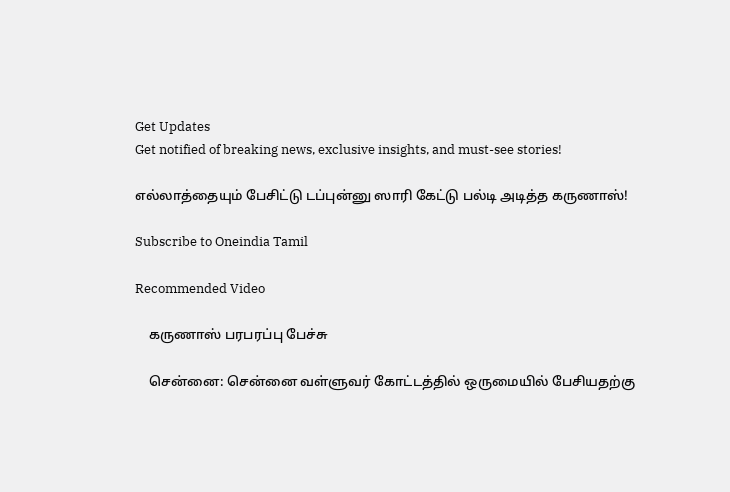Get Updates
Get notified of breaking news, exclusive insights, and must-see stories!

எல்லாத்தையும் பேசிட்டு டப்புன்னு ஸாரி கேட்டு பல்டி அடித்த கருணாஸ்!

Subscribe to Oneindia Tamil

Recommended Video

    கருணாஸ் பரபரப்பு பேச்சு

    சென்னை: சென்னை வள்ளுவர் கோட்டத்தில் ஒருமையில் பேசியதற்கு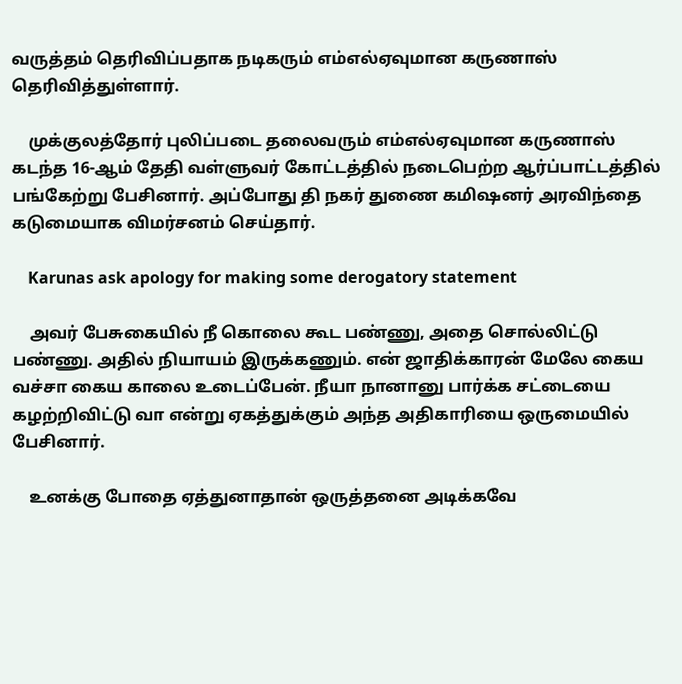வருத்தம் தெரிவிப்பதாக நடிகரும் எம்எல்ஏவுமான கருணாஸ் தெரிவித்துள்ளார்.

    முக்குலத்தோர் புலிப்படை தலைவரும் எம்எல்ஏவுமான கருணாஸ் கடந்த 16-ஆம் தேதி வள்ளுவர் கோட்டத்தில் நடைபெற்ற ஆர்ப்பாட்டத்தில் பங்கேற்று பேசினார். அப்போது தி நகர் துணை கமிஷனர் அரவிந்தை கடுமையாக விமர்சனம் செய்தார்.

    Karunas ask apology for making some derogatory statement

    அவர் பேசுகையில் நீ கொலை கூட பண்ணு, அதை சொல்லிட்டு பண்ணு. அதில் நியாயம் இருக்கணும். என் ஜாதிக்காரன் மேலே கைய வச்சா கைய காலை உடைப்பேன். நீயா நானானு பார்க்க சட்டையை கழற்றிவிட்டு வா என்று ஏகத்துக்கும் அந்த அதிகாரியை ஒருமையில் பேசினார்.

    உனக்கு போதை ஏத்துனாதான் ஒருத்தனை அடிக்கவே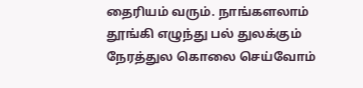தைரியம் வரும். நாங்களலாம் தூங்கி எழுந்து பல் துலக்கும் நேரத்துல கொலை செய்வோம்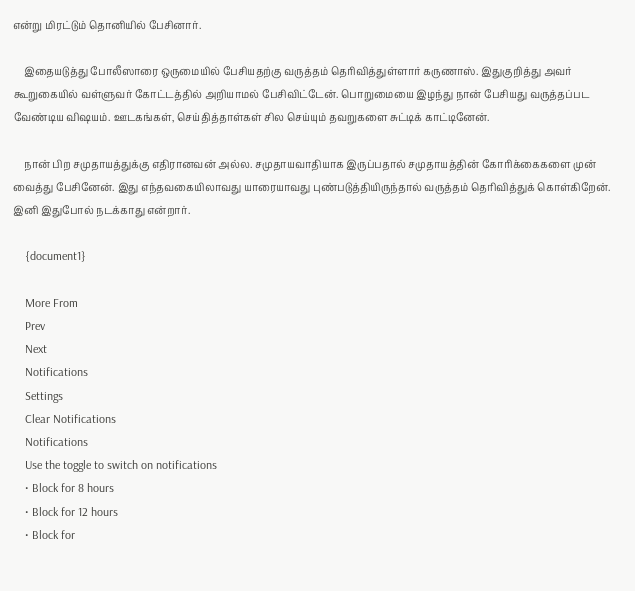என்று மிரட்டும் தொனியில் பேசினார்.

    இதையடுத்து போலீஸாரை ஒருமையில் பேசியதற்கு வருத்தம் தெரிவித்துள்ளார் கருணாஸ். இதுகுறித்து அவர் கூறுகையில் வள்ளுவர் கோட்டத்தில் அறியாமல் பேசிவிட்டேன். பொறுமையை இழந்து நான் பேசியது வருத்தப்பட வேண்டிய விஷயம். ஊடகங்கள், செய்தித்தாள்கள் சில செய்யும் தவறுகளை சுட்டிக் காட்டினேன்.

    நான் பிற சமுதாயத்துக்கு எதிரானவன் அல்ல. சமுதாயவாதியாக இருப்பதால் சமுதாயத்தின் கோரிக்கைகளை முன் வைத்து பேசினேன். இது எந்தவகையிலாவது யாரையாவது புண்படுத்தியிருந்தால் வருத்தம் தெரிவித்துக் கொள்கிறேன். இனி இதுபோல் நடக்காது என்றார்.

    {document1}

    More From
    Prev
    Next
    Notifications
    Settings
    Clear Notifications
    Notifications
    Use the toggle to switch on notifications
    • Block for 8 hours
    • Block for 12 hours
    • Block for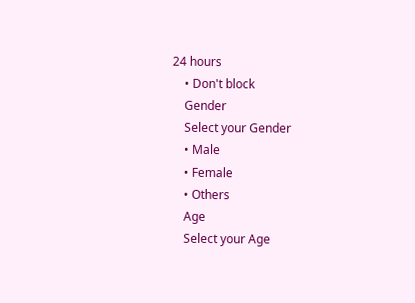24 hours
    • Don't block
    Gender
    Select your Gender
    • Male
    • Female
    • Others
    Age
    Select your Age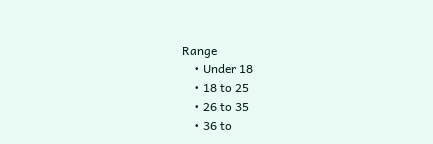Range
    • Under 18
    • 18 to 25
    • 26 to 35
    • 36 to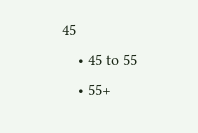45
    • 45 to 55
    • 55+